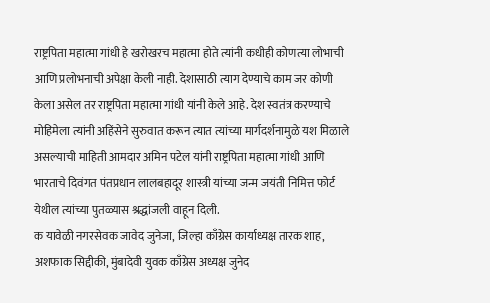राष्ट्रपिता महात्मा गांधी हे खरोखरच महात्मा होते त्यांनी कधीही कोणत्या लोभाची आणि प्रलोभनाची अपेक्षा केली नाही. देशासाठी त्याग देण्याचे काम जर कोणी केला असेल तर राष्ट्रपिता महात्मा गांधी यांनी केले आहे. देश स्वतंत्र करण्याचे मोहिमेला त्यांनी अहिंसेने सुरुवात करून त्यात त्यांच्या मार्गदर्शनामुळे यश मिळाले असल्याची माहिती आमदार अमिन पटेल यांनी राष्ट्रपिता महात्मा गांधी आणि भारताचे दिवंगत पंतप्रधान लालबहादूर शास्त्री यांच्या जन्म जयंती निमित्त फोर्ट येथील त्यांच्या पुतळ्यास श्रद्धांजली वाहून दिली.
क यावेळी नगरसेवक जावेद जुनेजा, जिल्हा काँग्रेस कार्याध्यक्ष तारक शाह, अशफाक सिद्दीकी, मुंबादेवी युवक काँग्रेस अध्यक्ष जुनेद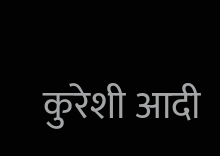कुरेशी आदी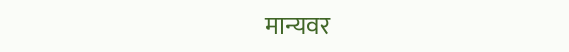मान्यवर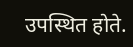उपस्थित होते.